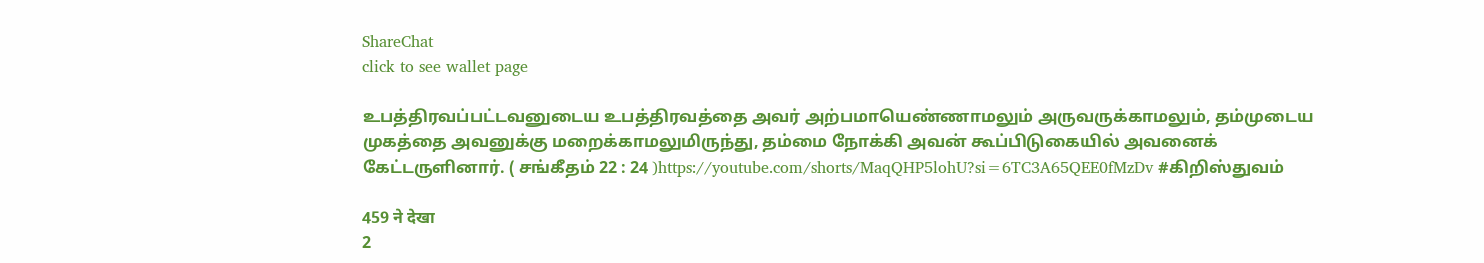ShareChat
click to see wallet page

உபத்திரவப்பட்டவனுடைய உபத்திரவத்தை அவர் அற்பமாயெண்ணாமலும் அருவருக்காமலும், தம்முடைய முகத்தை அவனுக்கு மறைக்காமலுமிருந்து, தம்மை நோக்கி அவன் கூப்பிடுகையில் அவனைக் கேட்டருளினார். ( சங்கீதம் 22 : 24 )https://youtube.com/shorts/MaqQHP5lohU?si=6TC3A65QEE0fMzDv #கிறிஸ்துவம்

459 ने देखा
2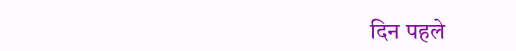दिन पहले